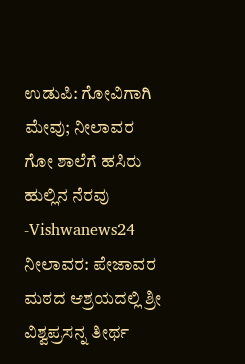ಉಡುಪಿ: ಗೋವಿಗಾಗಿ ಮೇವು; ನೀಲಾವರ ಗೋ ಶಾಲೆಗೆ ಹಸಿರು ಹುಲ್ಲಿನ ನೆರವು -Vishwanews24
ನೀಲಾವರ: ಪೇಜಾವರ ಮಠದ ಆಶ್ರಯದಲ್ಲಿ ಶ್ರೀ ವಿಶ್ವಪ್ರಸನ್ನ ತೀರ್ಥ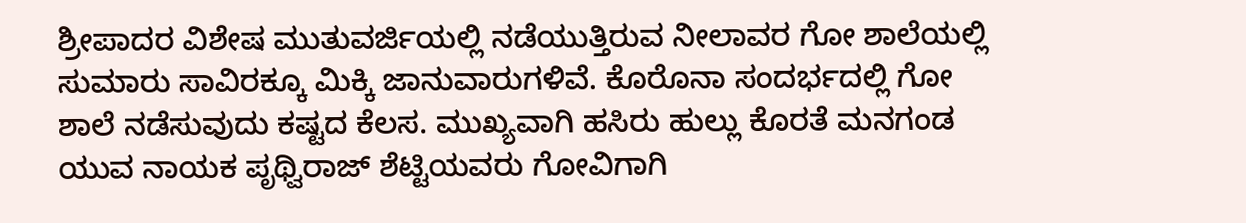ಶ್ರೀಪಾದರ ವಿಶೇಷ ಮುತುವರ್ಜಿಯಲ್ಲಿ ನಡೆಯುತ್ತಿರುವ ನೀಲಾವರ ಗೋ ಶಾಲೆಯಲ್ಲಿ ಸುಮಾರು ಸಾವಿರಕ್ಕೂ ಮಿಕ್ಕಿ ಜಾನುವಾರುಗಳಿವೆ. ಕೊರೊನಾ ಸಂದರ್ಭದಲ್ಲಿ ಗೋ ಶಾಲೆ ನಡೆಸುವುದು ಕಷ್ಟದ ಕೆಲಸ. ಮುಖ್ಯವಾಗಿ ಹಸಿರು ಹುಲ್ಲು ಕೊರತೆ ಮನಗಂಡ ಯುವ ನಾಯಕ ಪೃಥ್ವಿರಾಜ್ ಶೆಟ್ಟಿಯವರು ಗೋವಿಗಾಗಿ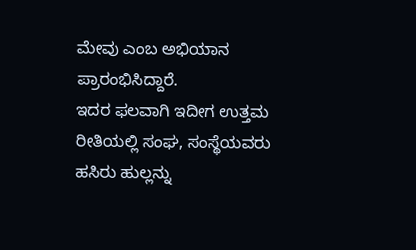ಮೇವು ಎಂಬ ಅಭಿಯಾನ ಪ್ರಾರಂಭಿಸಿದ್ದಾರೆ.
ಇದರ ಫಲವಾಗಿ ಇದೀಗ ಉತ್ತಮ ರೀತಿಯಲ್ಲಿ ಸಂಘ, ಸಂಸ್ಥೆಯವರು ಹಸಿರು ಹುಲ್ಲನ್ನು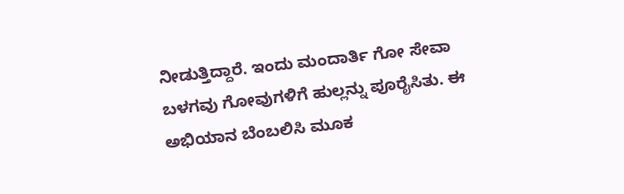ನೀಡುತ್ತಿದ್ದಾರೆ. ಇಂದು ಮಂದಾರ್ತಿ ಗೋ ಸೇವಾ ಬಳಗವು ಗೋವುಗಳಿಗೆ ಹುಲ್ಲನ್ನು ಪೂರೈಸಿತು. ಈ ಅಭಿಯಾನ ಬೆಂಬಲಿಸಿ ಮೂಕ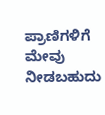ಪ್ರಾಣಿಗಳಿಗೆ ಮೇವು ನೀಡಬಹುದು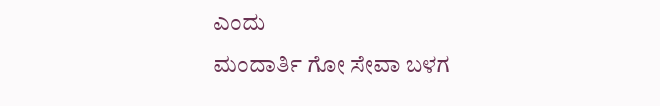ಎಂದು
ಮಂದಾರ್ತಿ ಗೋ ಸೇವಾ ಬಳಗ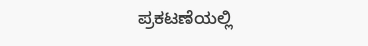ಪ್ರಕಟಣೆಯಲ್ಲಿ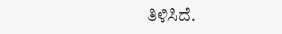ತಿಳಿಸಿದೆ.